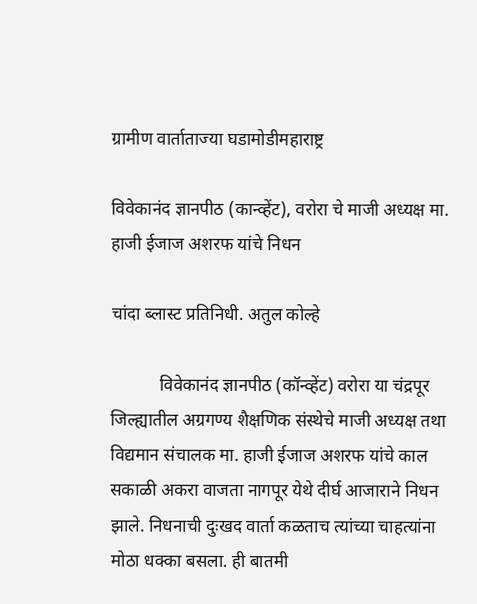ग्रामीण वार्ताताज्या घडामोडीमहाराष्ट्र

विवेकानंद ज्ञानपीठ (कान्व्हेंट), वरोरा चे माजी अध्यक्ष मा. हाजी ईजाज अशरफ यांचे निधन

चांदा ब्लास्ट प्रतिनिधी. अतुल कोल्हे

           विवेकानंद ज्ञानपीठ (कॉन्व्हेंट) वरोरा या चंद्रपूर जिल्ह्यातील अग्रगण्य शैक्षणिक संस्थेचे माजी अध्यक्ष तथा विद्यमान संचालक मा. हाजी ईजाज अशरफ यांचे काल सकाळी अकरा वाजता नागपूर येथे दीर्घ आजाराने निधन झाले. निधनाची दुःखद वार्ता कळताच त्यांच्या चाहत्यांना मोठा धक्का बसला. ही बातमी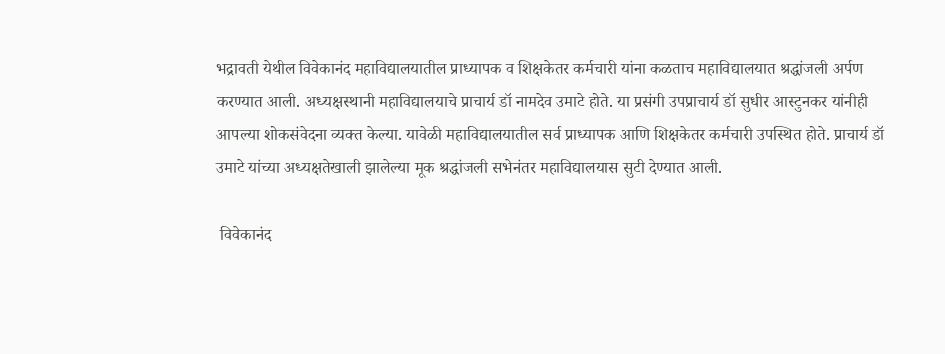भद्रावती येथील विवेकानंद महाविद्यालयातील प्राध्यापक व शिक्षकेतर कर्मचारी यांना कळताच महाविद्यालयात श्रद्धांजली अर्पण करण्यात आली. अध्यक्षस्थानी महाविद्यालयाचे प्राचार्य डॉ नामदेव उमाटे होते. या प्रसंगी उपप्राचार्य डॉ सुधीर आस्टुनकर यांनीही आपल्या शोकसंवेदना व्यक्त केल्या. यावेळी महाविद्यालयातील सर्व प्राध्यापक आणि शिक्षकेतर कर्मचारी उपस्थित होते. प्राचार्य डॉ उमाटे यांच्या अध्यक्षतेखाली झालेल्या मूक श्रद्धांजली सभेनंतर महाविद्यालयास सुटी देण्यात आली.

 विवेकानंद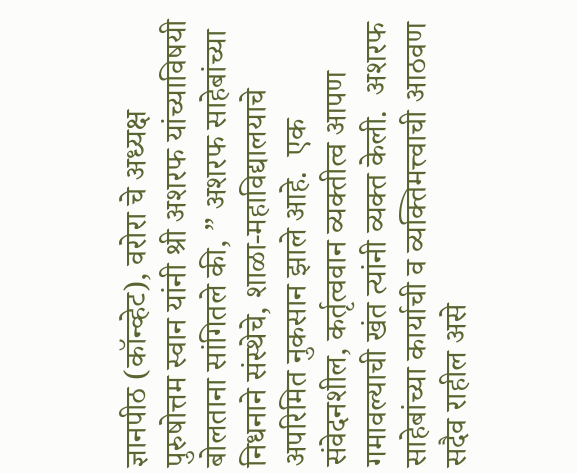ज्ञानपीठ (कॉन्व्हेट), वरोरा चे अध्यक्ष पुरुषोत्तम स्वान यांनी श्री अशरफ यांच्याविषयी बोलताना सांगितले की, ” अशरफ साहेबांच्या निधनाने संस्थेचे, शाळा-महाविद्यालयाचे अपरिमित नुकसान झाले आहे.  एक संवेदनशील, कर्तृत्ववान व्यक्तीत्व आपण गमावल्याची खंत त्यांनी व्यक्त केली.  अशरफ साहेबांच्या कार्याची व व्यक्तिमत्त्वाची आठवण सदैव राहील असे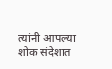त्यांनी आपल्या शोक संदेशात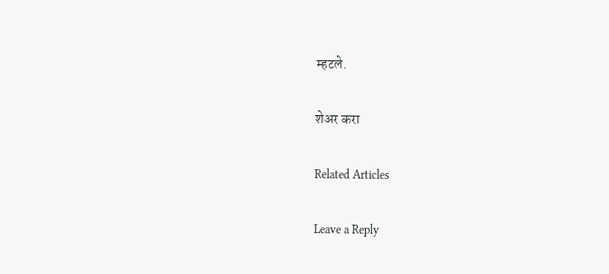म्हटले.

शेअर करा

Related Articles

Leave a Reply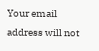Your email address will not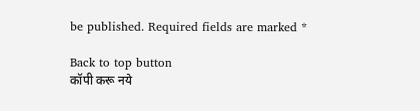be published. Required fields are marked *

Back to top button
कॉपी करू नये